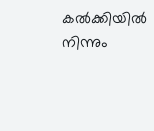കൽക്കിയിൽ നിന്നും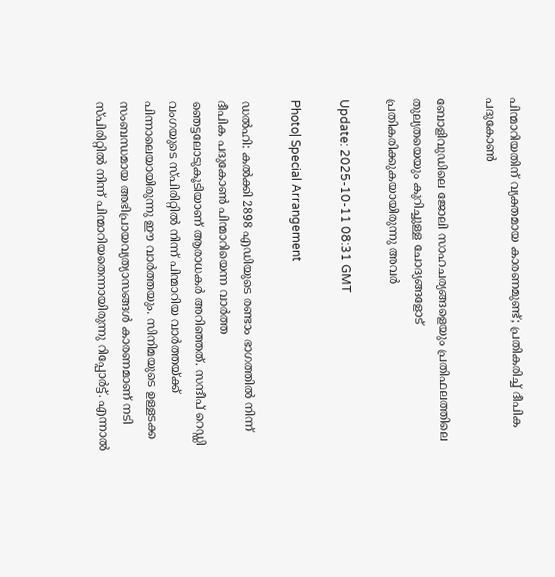പിന്മാറിയതിന് വ്യക്തമായ കാരണമുണ്ട്; പ്രതികരിച്ച് ദീപിക പദുകോൺ

ബോളിവുഡിലെ ജോലി സാഹചര്യങ്ങളെയും പ്രതിഫലത്തിലെ തുല്യതയെയും കുറിച്ചുള്ള ചോദ്യങ്ങളോട് പ്രതികരിക്കുകയായിരുന്നു അവർ

Update: 2025-10-11 08:31 GMT

Photo| Special Arrangement

ഡൽഹി: കൽക്കി 2898 എഡിയുടെ രണ്ടാം ഭാഗത്തിൽ നിന്ന് ദീപിക പദുകോൺ പിന്മാറിയെന്ന വാ‍ർത്ത ഞെട്ടലോടുകൂടിയാണ് ആരാധകർ അറിഞ്ഞത്. സന്ദീപ് റെഡ്ഡി വംഗയുടെ സ്പിരിറ്റിൽ നിന്ന് പിന്മാറിയ വാർത്തയ്ക്ക് പിന്നാലെയായിരുന്നു ഈ വാർത്തയും. സിനിമയുടെ ഉള്ളടക്ക സംബന്ധമായ അഭിപ്രായവ്യത്യാസങ്ങൾ കാരണമാണ് നടി സ്പിരിറ്റിൽ നിന്ന് പിന്മാറിയതെന്നായിരുന്നു റിപ്പോർട്ട്. എന്നാൽ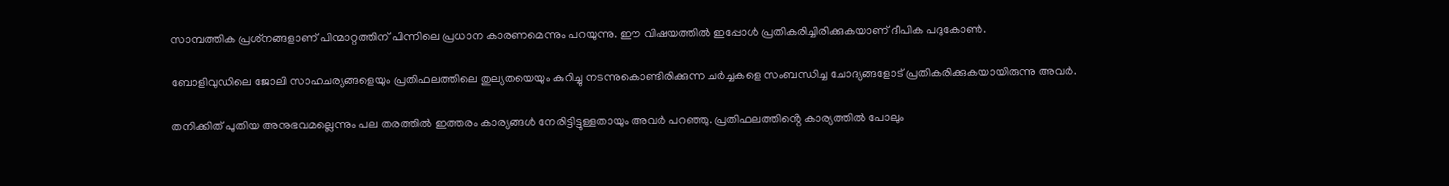സാമ്പത്തിക പ്രശ്‌നങ്ങളാണ് പിന്മാറ്റത്തിന് പിന്നിലെ പ്രധാന കാരണമെന്നും പറയുന്നു. ഈ വിഷയത്തിൽ ഇപ്പോൾ പ്രതികരിച്ചിരിക്കുകയാണ് ദീപിക പദുകോൺ.

ബോളിവുഡിലെ ജോലി സാഹചര്യങ്ങളെയും പ്രതിഫലത്തിലെ തുല്യതയെയും കുറിച്ചു നടന്നുകൊണ്ടിരിക്കുന്ന ചർച്ചകളെ സംബന്ധിച്ച ചോദ്യങ്ങളോട് പ്രതികരിക്കുകയായിരുന്നു അവർ.

തനിക്കിത് പുതിയ അനുഭവമല്ലെന്നും പല തരത്തിൽ ഇത്തരം കാര്യങ്ങൾ നേരിട്ടിട്ടുള്ളതായും അവർ പറഞ്ഞു. പ്രതിഫലത്തിൻ്റെ കാര്യത്തിൽ പോലും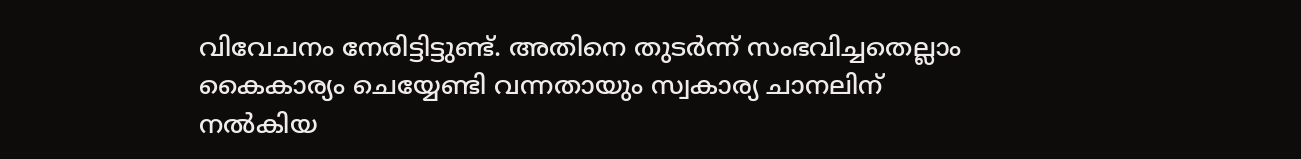വിവേചനം നേരിട്ടിട്ടുണ്ട്. അതിനെ തുടർന്ന് സംഭവിച്ചതെല്ലാം കൈകാര്യം ചെയ്യേണ്ടി വന്നതായും സ്വകാര്യ ചാനലിന് നൽകിയ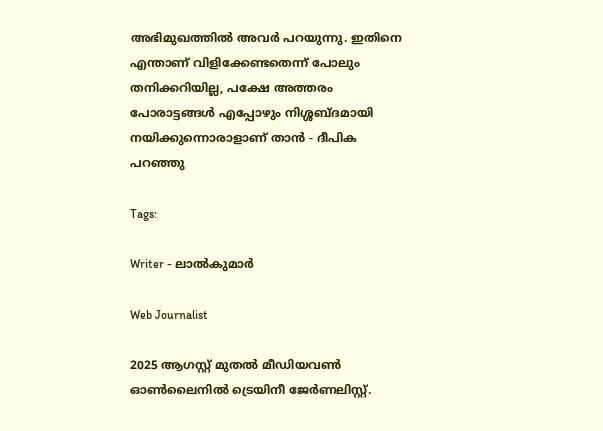അഭിമുഖത്തിൽ അവർ പറയുന്നു. ഇതിനെ എന്താണ് വിളിക്കേണ്ടതെന്ന് പോലും തനിക്കറിയില്ല, പക്ഷേ അത്തരം പോരാട്ടങ്ങൾ എപ്പോഴും നിശ്ശബ്ദമായി നയിക്കുന്നൊരാളാണ് താൻ - ദീപിക പറഞ്ഞു

Tags:

Writer - ലാൽകുമാർ

Web Journalist

2025 ആഗസ്റ്റ് മുതൽ മീഡിയവൺ ഓൺലൈനിൽ ട്രെയിനീ ജേർണലിസ്റ്റ്.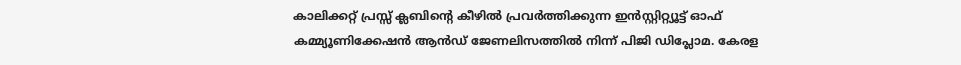കാലിക്കറ്റ് പ്രസ്സ് ക്ലബിന്റെ കീഴില്‍ പ്രവര്‍ത്തിക്കുന്ന ഇന്‍സ്റ്റിറ്റ്യൂട്ട് ഓഫ് കമ്മ്യൂണിക്കേഷന്‍ ആന്‍ഡ് ജേണലിസത്തിൽ നിന്ന് പിജി ഡിപ്ലോമ. കേരള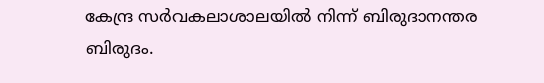കേന്ദ്ര സർവകലാശാലയിൽ നിന്ന് ബിരുദാനന്തര ബിരുദം.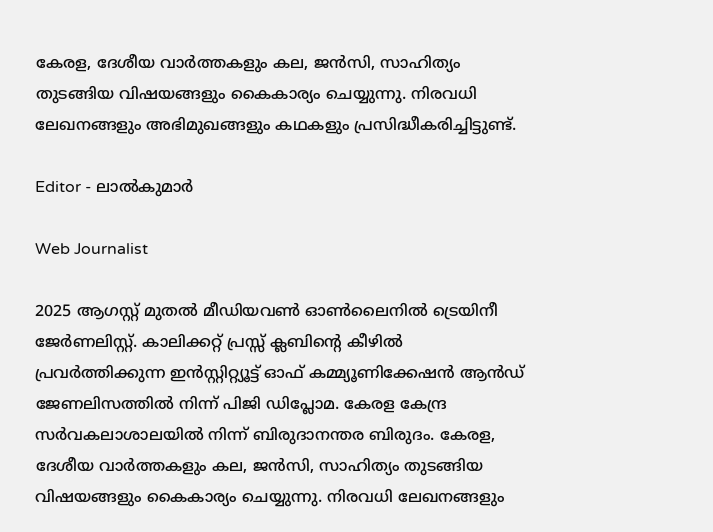കേരള, ദേശീയ വാർത്തകളും കല, ജൻസി, സാഹിത്യം തുടങ്ങിയ വിഷയങ്ങളും കൈകാര്യം ചെയ്യുന്നു. നിരവധി ലേഖനങ്ങളും അഭിമുഖങ്ങളും കഥകളും പ്രസിദ്ധീകരിച്ചിട്ടുണ്ട്.

Editor - ലാൽകുമാർ

Web Journalist

2025 ആഗസ്റ്റ് മുതൽ മീഡിയവൺ ഓൺലൈനിൽ ട്രെയിനീ ജേർണലിസ്റ്റ്. കാലിക്കറ്റ് പ്രസ്സ് ക്ലബിന്റെ കീഴില്‍ പ്രവര്‍ത്തിക്കുന്ന ഇന്‍സ്റ്റിറ്റ്യൂട്ട് ഓഫ് കമ്മ്യൂണിക്കേഷന്‍ ആന്‍ഡ് ജേണലിസത്തിൽ നിന്ന് പിജി ഡിപ്ലോമ. കേരള കേന്ദ്ര സർവകലാശാലയിൽ നിന്ന് ബിരുദാനന്തര ബിരുദം. കേരള, ദേശീയ വാർത്തകളും കല, ജൻസി, സാഹിത്യം തുടങ്ങിയ വിഷയങ്ങളും കൈകാര്യം ചെയ്യുന്നു. നിരവധി ലേഖനങ്ങളും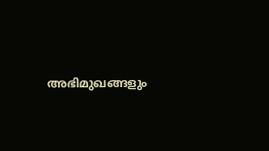അഭിമുഖങ്ങളും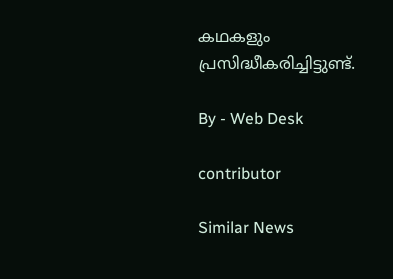കഥകളും പ്രസിദ്ധീകരിച്ചിട്ടുണ്ട്.

By - Web Desk

contributor

Similar News